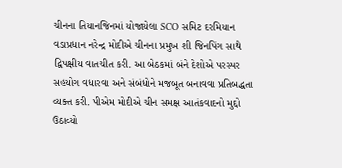ચીનના તિયાનજિનમાં યોજાયેલા SCO સમિટ દરમિયાન વડાપ્રધાન નરેન્દ્ર મોદીએ ચીનના પ્રમુખ શી જિનપિંગ સાથે દ્વિપક્ષીય વાતચીત કરી. આ બેઠકમાં બંને દેશોએ પરસ્પર સહયોગ વધારવા અને સંબંધોને મજબૂત બનાવવા પ્રતિબદ્ધતા વ્યક્ત કરી. પીએમ મોદીએ ચીન સમક્ષ આતંકવાદનો મુદ્દો ઉઠાવ્યો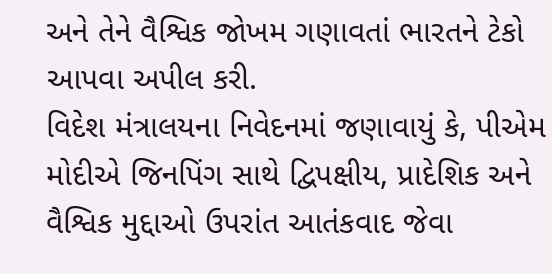અને તેને વૈશ્વિક જોખમ ગણાવતાં ભારતને ટેકો આપવા અપીલ કરી.
વિદેશ મંત્રાલયના નિવેદનમાં જણાવાયું કે, પીએમ મોદીએ જિનપિંગ સાથે દ્વિપક્ષીય, પ્રાદેશિક અને વૈશ્વિક મુદ્દાઓ ઉપરાંત આતંકવાદ જેવા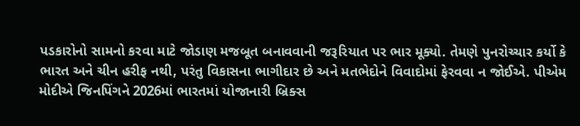પડકારોનો સામનો કરવા માટે જોડાણ મજબૂત બનાવવાની જરૂરિયાત પર ભાર મૂક્યો. તેમણે પુનરોચ્ચાર કર્યો કે ભારત અને ચીન હરીફ નથી, પરંતુ વિકાસના ભાગીદાર છે અને મતભેદોને વિવાદોમાં ફેરવવા ન જોઈએ. પીએમ મોદીએ જિનપિંગને 2026માં ભારતમાં યોજાનારી બ્રિક્સ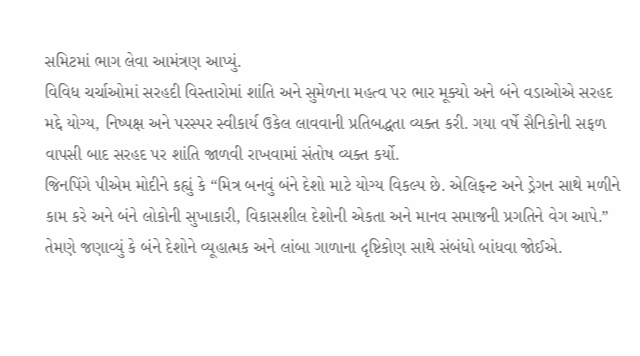સમિટમાં ભાગ લેવા આમંત્રણ આપ્યું.
વિવિધ ચર્ચાઓમાં સરહદી વિસ્તારોમાં શાંતિ અને સુમેળના મહત્વ પર ભાર મૂક્યો અને બંને વડાઓએ સરહદ મદ્દે યોગ્ય, નિષ્પક્ષ અને પરસ્પર સ્વીકાર્ય ઉકેલ લાવવાની પ્રતિબદ્ધતા વ્યક્ત કરી. ગયા વર્ષે સૈનિકોની સફળ વાપસી બાદ સરહદ પર શાંતિ જાળવી રાખવામાં સંતોષ વ્યક્ત કર્યો.
જિનપિંગે પીએમ મોદીને કહ્યું કે “મિત્ર બનવું બંને દેશો માટે યોગ્ય વિકલ્પ છે. એલિફન્ટ અને ડ્રેગન સાથે મળીને કામ કરે અને બંને લોકોની સુખાકારી, વિકાસશીલ દેશોની એકતા અને માનવ સમાજની પ્રગતિને વેગ આપે.” તેમણે જણાવ્યું કે બંને દેશોને વ્યૂહાત્મક અને લાંબા ગાળાના દૃષ્ટિકોણ સાથે સંબંધો બાંધવા જોઈએ.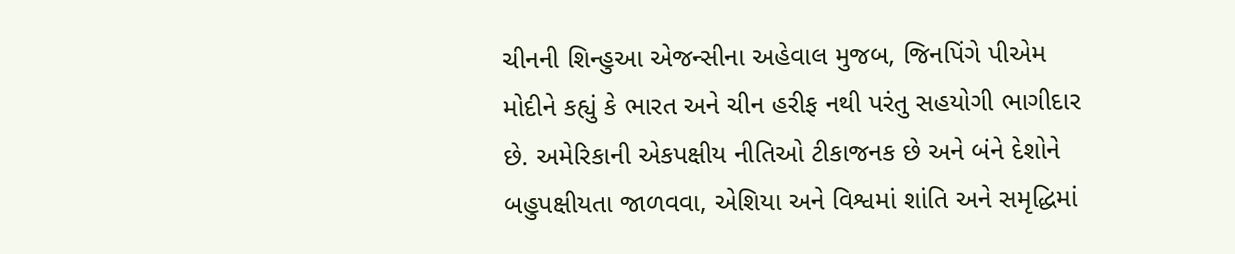ચીનની શિન્હુઆ એજન્સીના અહેવાલ મુજબ, જિનપિંગે પીએમ મોદીને કહ્યું કે ભારત અને ચીન હરીફ નથી પરંતુ સહયોગી ભાગીદાર છે. અમેરિકાની એકપક્ષીય નીતિઓ ટીકાજનક છે અને બંને દેશોને બહુપક્ષીયતા જાળવવા, એશિયા અને વિશ્વમાં શાંતિ અને સમૃદ્ધિમાં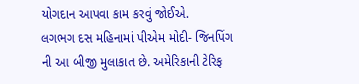યોગદાન આપવા કામ કરવું જોઈએ.
લગભગ દસ મહિનામાં પીએમ મોદી- જિનપિંગ ની આ બીજી મુલાકાત છે. અમેરિકાની ટેરિફ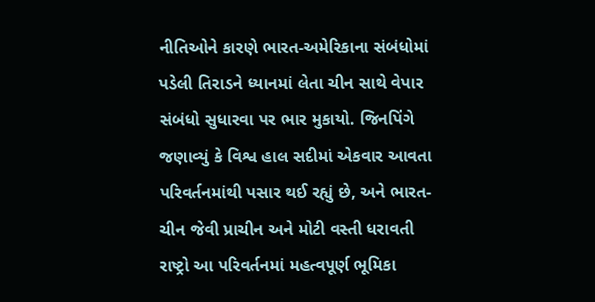નીતિઓને કારણે ભારત-અમેરિકાના સંબંધોમાં પડેલી તિરાડને ધ્યાનમાં લેતા ચીન સાથે વેપાર સંબંધો સુધારવા પર ભાર મુકાયો. જિનપિંગે જણાવ્યું કે વિશ્વ હાલ સદીમાં એકવાર આવતા પરિવર્તનમાંથી પસાર થઈ રહ્યું છે, અને ભારત-ચીન જેવી પ્રાચીન અને મોટી વસ્તી ધરાવતી રાષ્ટ્રો આ પરિવર્તનમાં મહત્વપૂર્ણ ભૂમિકા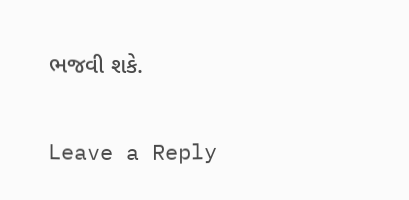ભજવી શકે.

Leave a Reply